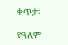ቀጥታ፡

የዓለም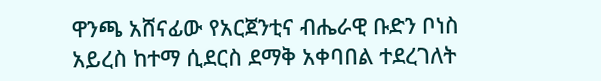ዋንጫ አሸናፊው የአርጀንቲና ብሔራዊ ቡድን ቦነስ አይረስ ከተማ ሲደርስ ደማቅ አቀባበል ተደረገለት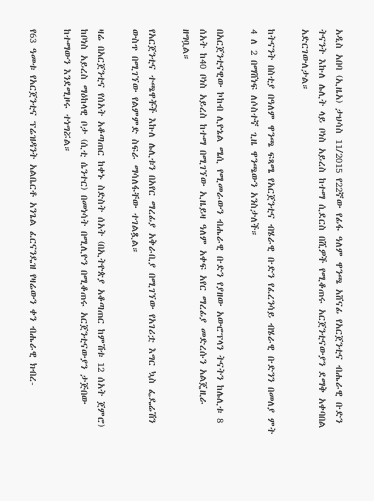አዲስ አበባ (ኢዜአ) ታህሳስ 11/2015 የ22ኛው የፊፋ ዓለም ዋንጫ አሸናፊ የአርጀንቲና ብሔራዊ ቡድን ትናንት እኩለ ሌሊት ላይ ቦነስ አይረስ ከተማ ሲደርስ በሺዎች የሚቆጠሩ አርጀንቲናውያን ደማቅ አቀባበል አድርገውለታል።

ከትናንት በስቲያ በዓለም ዋንጫ ፍጻሜ የአርጀንቲና ብሄራዊ ቡድን የፈረንሳይ ብሄራዊ ቡድንን በመለያ ምት 4 ለ 2 በማሸነፍ ለሶስተኛ ጊዜ ዋንጫውን አንስታለች።

በአርጀንቲናዊው ኮከብ ሊዮኔል ሜሲ የሚመራውን ብሔራዊ ቡድን የያዘው አውሮፕላን ትናትን ከሌሊቱ 8 ሰአት ከ40 ቦነስ አይረስ ከተማ በሚገኘው ኢዜይዛ ዓለም አቀፍ አየር ማረፊያ መድረሱን አልጄዚራ ዘግቧል።

የአርጀንቲና ተጫዋቾች እኩለ ሌሊቱን በአየር ማረፊያ አቅራቢያ በሚገኘው የአገሪቷ እግር ኳስ ፌዴሬሽን ውስጥ በሚገኘው የልምምድ ስፍራ ማሳለፋቸው ተገልጿል።

ዛሬ በአርጀንቲና የሰአት አቆጣጠር ከቀኑ ስድስት ሰአት (በኢትዮጵያ አቆጣጠር ከምሽቱ 12 ሰአት ጀምሮ) ከቦነስ አይረስ ማዕከላዊ ቦታ (ሲቲ ሴንተር) በመነሳት በሚሊዮን በሚቆጠሩ አርጀንቲናውያን ታጅበው ከተማውን እንደሚዞሩ ተነግሯል።

የ63 ዓመቱ የአርጀንቲና ፕሬዝዳንት አልቤርቶ አንጌል ፈርናንዴዝ የዛሬውን ቀን ብሔራዊ ክብረ-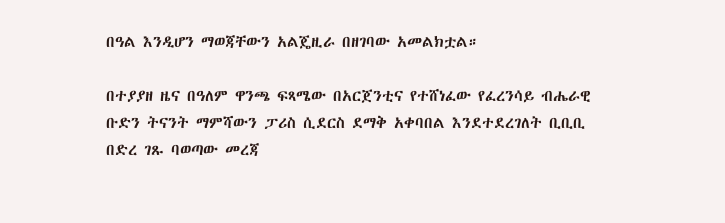በዓል እንዲሆን ማወጃቸውን አልጄዚራ በዘገባው አመልክቷል።

በተያያዘ ዜና በዓለም ዋንጫ ፍጻሜው በአርጀንቲና የተሸነፈው የፈረንሳይ ብሔራዊ ቡድን ትናንት ማምሻውን ፓሪስ ሲደርስ ደማቅ አቀባበል እንደተደረገለት ቢቢቢ በድረ ገጹ ባወጣው መረጃ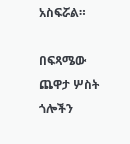አስፍሯል።

በፍጻሜው ጨዋታ ሦስት ጎሎችን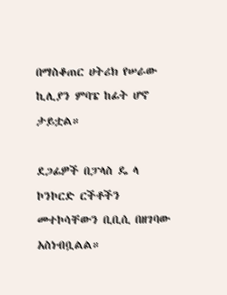በማስቆጠር ሀትሪክ የሠራው ኪሊያን ምባፔ ከፊት ሆኖ ታይቷል።

ደጋፊዎች በፓላስ ዴ ላ ኮንኮርድ ርችቶችን መተኮሳቸውን ቢቢሲ በዘገባው አስነብቧልል።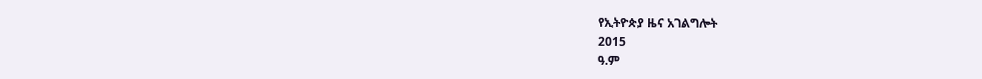የኢትዮጵያ ዜና አገልግሎት
2015
ዓ.ም